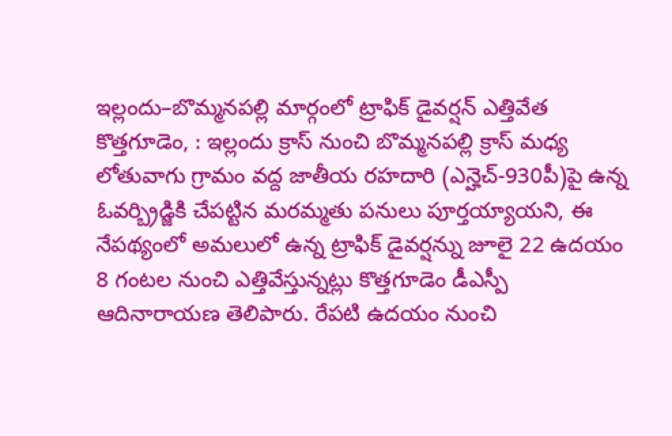ఇల్లందు–బొమ్మనపల్లి మార్గంలో ట్రాఫిక్ డైవర్షన్ ఎత్తివేత
కొత్తగూడెం, : ఇల్లందు క్రాస్ నుంచి బొమ్మనపల్లి క్రాస్ మధ్య లోతువాగు గ్రామం వద్ద జాతీయ రహదారి (ఎన్హెచ్-930పీ)పై ఉన్న ఓవర్బ్రిడ్జికి చేపట్టిన మరమ్మతు పనులు పూర్తయ్యాయని, ఈ నేపథ్యంలో అమలులో ఉన్న ట్రాఫిక్ డైవర్షన్ను జూలై 22 ఉదయం 8 గంటల నుంచి ఎత్తివేస్తున్నట్లు కొత్తగూడెం డీఎస్పీ ఆదినారాయణ తెలిపారు. రేపటి ఉదయం నుంచి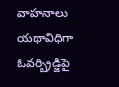వాహనాలు యథావిధిగా ఓవర్బ్రిడ్జిపై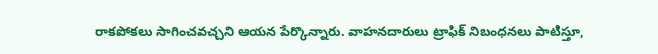రాకపోకలు సాగించవచ్చని ఆయన పేర్కొన్నారు. వాహనదారులు ట్రాఫిక్ నిబంధనలు పాటిస్తూ,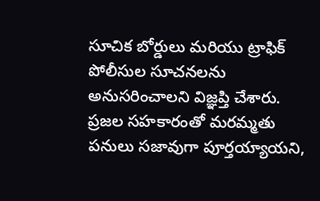సూచిక బోర్డులు మరియు ట్రాఫిక్ పోలీసుల సూచనలను అనుసరించాలని విజ్ఞప్తి చేశారు. ప్రజల సహకారంతో మరమ్మతు పనులు సజావుగా పూర్తయ్యాయని,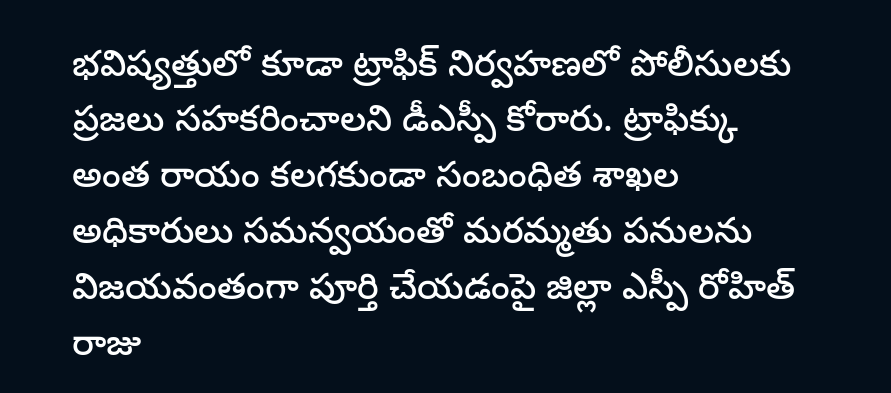భవిష్యత్తులో కూడా ట్రాఫిక్ నిర్వహణలో పోలీసులకు ప్రజలు సహకరించాలని డీఎస్పీ కోరారు. ట్రాఫిక్కు అంత రాయం కలగకుండా సంబంధిత శాఖల అధికారులు సమన్వయంతో మరమ్మతు పనులను విజయవంతంగా పూర్తి చేయడంపై జిల్లా ఎస్పీ రోహిత్ రాజు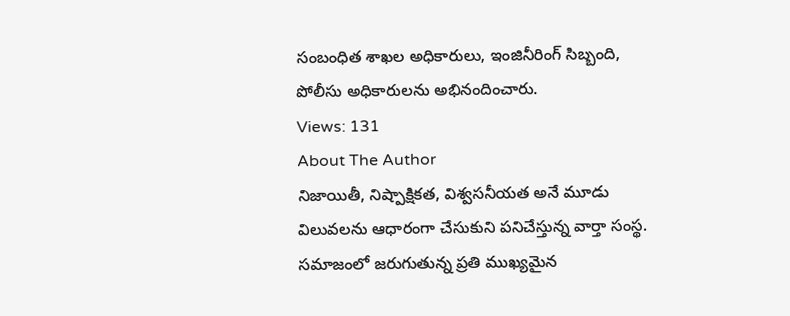సంబంధిత శాఖల అధికారులు, ఇంజినీరింగ్ సిబ్బంది, పోలీసు అధికారులను అభినందించారు.
Views: 131
About The Author
నిజాయితీ, నిష్పాక్షికత, విశ్వసనీయత అనే మూడు విలువలను ఆధారంగా చేసుకుని పనిచేస్తున్న వార్తా సంస్థ. సమాజంలో జరుగుతున్న ప్రతి ముఖ్యమైన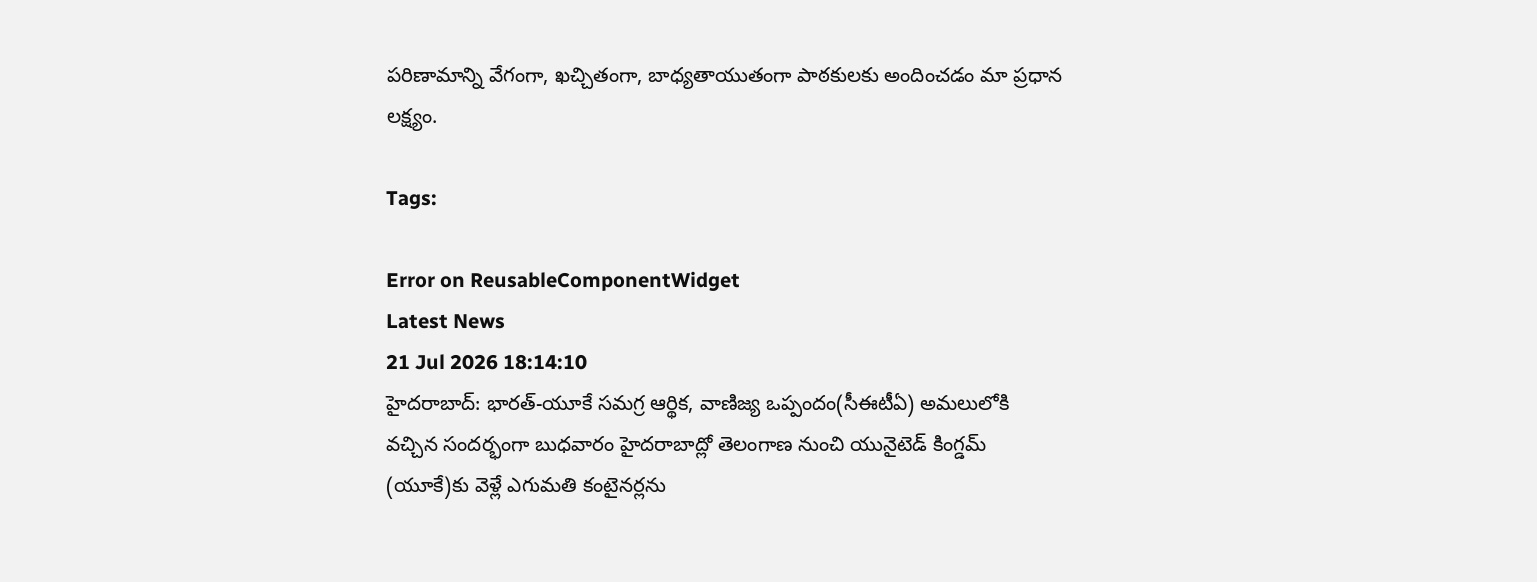పరిణామాన్ని వేగంగా, ఖచ్చితంగా, బాధ్యతాయుతంగా పాఠకులకు అందించడం మా ప్రధాన లక్ష్యం.

Tags:

Error on ReusableComponentWidget
Latest News
21 Jul 2026 18:14:10
హైదరాబాద్: భారత్-యూకే సమగ్ర ఆర్థిక, వాణిజ్య ఒప్పందం(సీఈటీఏ) అమలులోకి వచ్చిన సందర్భంగా బుధవారం హైదరాబాద్లో తెలంగాణ నుంచి యునైటెడ్ కింగ్డమ్ (యూకే)కు వెళ్లే ఎగుమతి కంటైనర్లను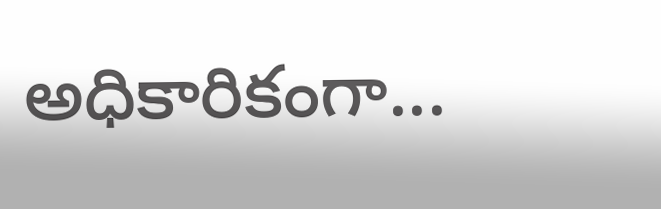అధికారికంగా...